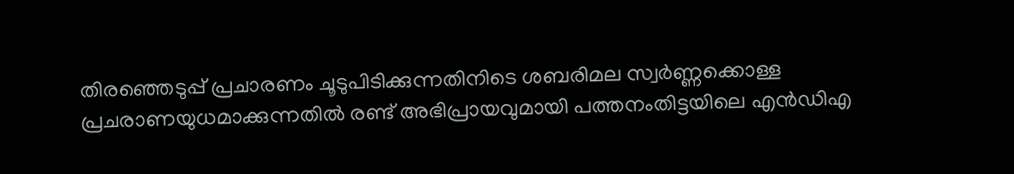തിരഞ്ഞെടുപ്പ് പ്രചാരണം ചൂടുപിടിക്കുന്നതിനിടെ ശബരിമല സ്വർണ്ണക്കൊള്ള പ്രചരാണയുധമാക്കുന്നതിൽ രണ്ട് അഭിപ്രായവുമായി പത്തനംതിട്ടയിലെ എൻഡിഎ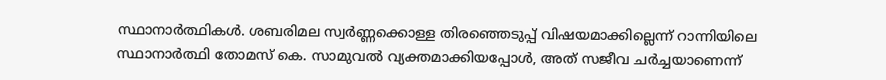സ്ഥാനാർത്ഥികൾ. ശബരിമല സ്വർണ്ണക്കൊള്ള തിരഞ്ഞെടുപ്പ് വിഷയമാക്കില്ലെന്ന് റാന്നിയിലെ സ്ഥാനാർത്ഥി തോമസ് കെ. സാമുവൽ വ്യക്തമാക്കിയപ്പോൾ, അത് സജീവ ചർച്ചയാണെന്ന്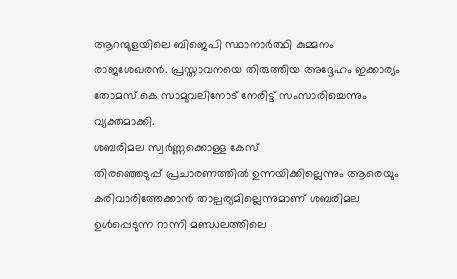ആറന്മുളയിലെ ബിജെപി സ്ഥാനാർത്ഥി കുമ്മനം രാജശേഖരൻ. പ്രസ്താവനയെ തിരുത്തിയ അദ്ദേഹം ഇക്കാര്യം തോമസ് കെ സാമുവലിനോട് നേരിട്ട് സംസാരിച്ചെന്നും വ്യക്തമാക്കി.
ശബരിമല സ്വർണ്ണക്കൊള്ള കേസ്
തിരഞ്ഞെടുപ്പ് പ്രചാരണത്തിൽ ഉന്നയിക്കില്ലെന്നും ആരെയും കരിവാരിത്തേക്കാൻ താല്പര്യമില്ലെന്നുമാണ് ശബരിമല ഉൾപ്പെടുന്ന റാന്നി മണ്ഡലത്തിലെ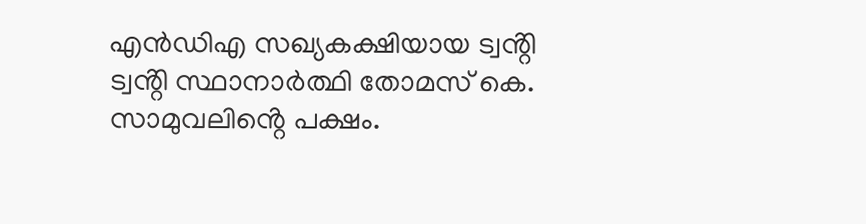എൻഡിഎ സഖ്യകക്ഷിയായ ട്വൻ്റി ട്വൻ്റി സ്ഥാനാർത്ഥി തോമസ് കെ. സാമുവലിൻ്റെ പക്ഷം.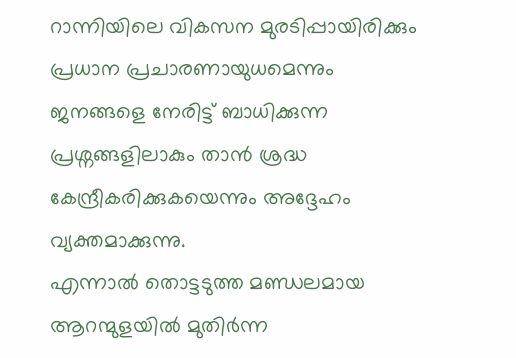റാന്നിയിലെ വികസന മുരടിപ്പായിരിക്കും പ്രധാന പ്രചാരണായുധമെന്നും ജനങ്ങളെ നേരിട്ട് ബാധിക്കുന്ന പ്രശ്നങ്ങളിലാകും താൻ ശ്രദ്ധ കേന്ദ്രീകരിക്കുകയെന്നും അദ്ദേഹം വ്യക്തമാക്കുന്നു.
എന്നാൽ തൊട്ടടുത്ത മണ്ഡലമായ ആറന്മുളയിൽ മുതിർന്ന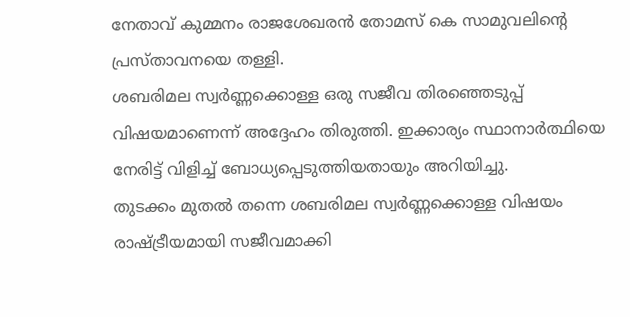നേതാവ് കുമ്മനം രാജശേഖരൻ തോമസ് കെ സാമുവലിൻ്റെ പ്രസ്താവനയെ തള്ളി.
ശബരിമല സ്വർണ്ണക്കൊള്ള ഒരു സജീവ തിരഞ്ഞെടുപ്പ് വിഷയമാണെന്ന് അദ്ദേഹം തിരുത്തി. ഇക്കാര്യം സ്ഥാനാർത്ഥിയെ നേരിട്ട് വിളിച്ച് ബോധ്യപ്പെടുത്തിയതായും അറിയിച്ചു.
തുടക്കം മുതൽ തന്നെ ശബരിമല സ്വർണ്ണക്കൊള്ള വിഷയം രാഷ്ട്രീയമായി സജീവമാക്കി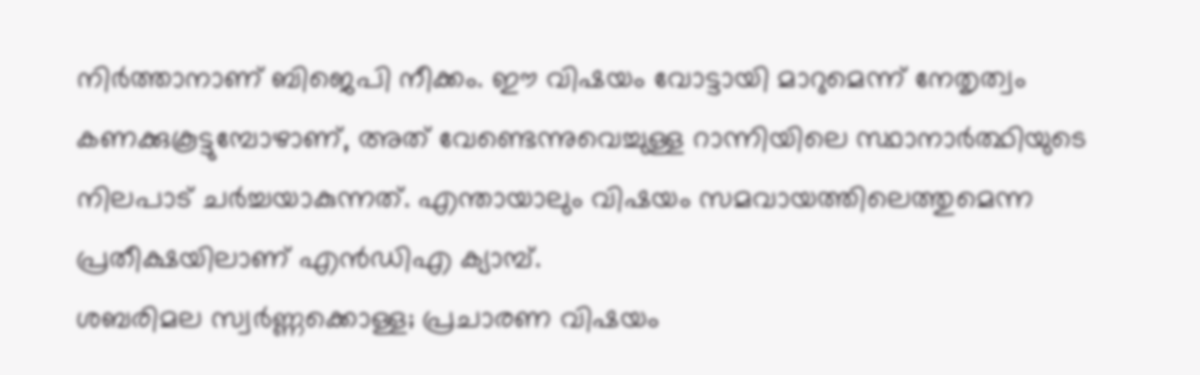നിർത്താനാണ് ബിജെപി നീക്കം. ഈ വിഷയം വോട്ടായി മാറുമെന്ന് നേതൃത്വം കണക്കുകൂട്ടുമ്പോഴാണ്, അത് വേണ്ടെന്നുവെച്ചുള്ള റാന്നിയിലെ സ്ഥാനാർത്ഥിയുടെ നിലപാട് ചർച്ചയാകുന്നത്. എന്തായാലും വിഷയം സമവായത്തിലെത്തുമെന്ന പ്രതീക്ഷയിലാണ് എൻഡിഎ ക്യാമ്പ്.
ശബരിമല സ്വർണ്ണക്കൊള്ള; പ്രചാരണ വിഷയം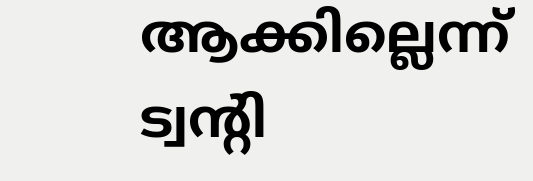ആക്കില്ലെന്ന് ട്വൻ്റി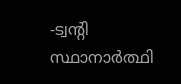-ട്വൻ്റി സ്ഥാനാർത്ഥി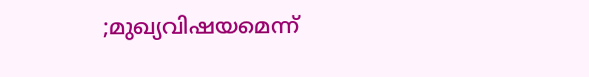;മുഖ്യവിഷയമെന്ന്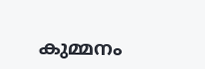കുമ്മനം